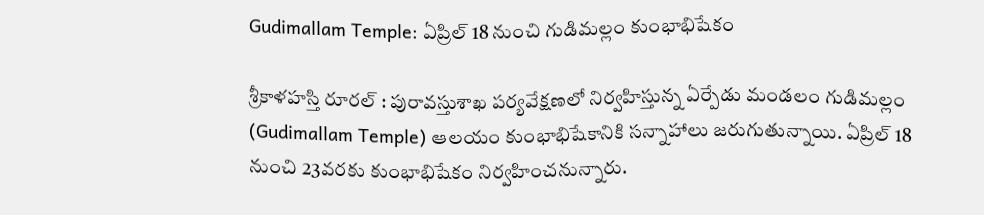Gudimallam Temple: ఏప్రిల్ 18 నుంచి గుడిమల్లం కుంభాభిషేకం

శ్రీకాళహస్తి రూరల్ : పురావస్తుశాఖ పర్యవేక్షణలో నిర్వహిస్తున్న ఏర్పేడు మండలం గుడిమల్లం (Gudimallam Temple) ఆలయం కుంభాభిషేకానికి సన్నాహాలు జరుగుతున్నాయి. ఏప్రిల్ 18 నుంచి 23వరకు కుంభాభిషేకం నిర్వహించనున్నారు.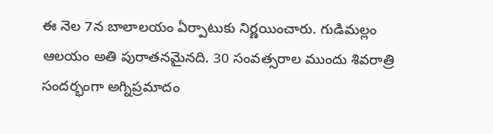ఈ నెల 7న బాలాలయం ఏర్పాటుకు నిర్ణయించారు. గుడిమల్లం ఆలయం అతి పురాతనమైనది. 30 సంవత్సరాల ముందు శివరాత్రి సందర్భంగా అగ్నిప్రమాదం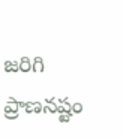జరిగి ప్రాణనష్టం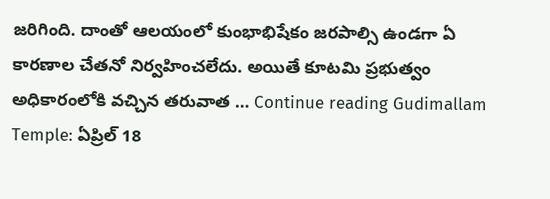జరిగింది. దాంతో ఆలయంలో కుంభాభిషేకం జరపాల్సి ఉండగా ఏ కారణాల చేతనో నిర్వహించలేదు. అయితే కూటమి ప్రభుత్వం అధికారంలోకి వచ్చిన తరువాత … Continue reading Gudimallam Temple: ఏప్రిల్ 18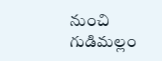నుంచి గుడిమల్లం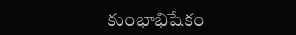కుంభాభిషేకం